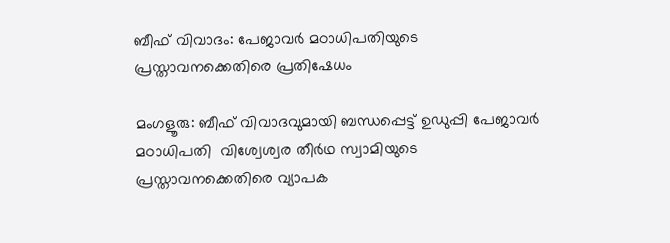ബീഫ് വിവാദം: പേജാവര്‍ മഠാധിപതിയുടെ പ്രസ്താവനക്കെതിരെ പ്രതിഷേധം

മംഗളൂരു: ബീഫ് വിവാദവുമായി ബന്ധപ്പെട്ട് ഉഡുപ്പി പേജാവര്‍ മഠാധിപതി  വിശ്വേശ്വര തീര്‍ഥ സ്വാമിയുടെ പ്രസ്താവനക്കെതിരെ വ്യാപക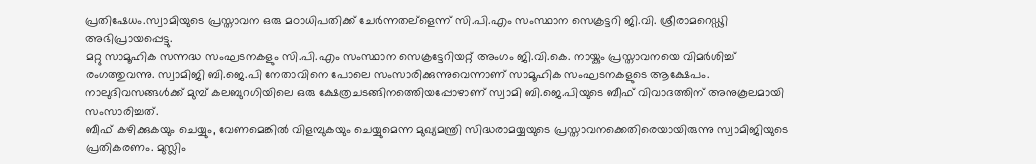പ്രതിഷേധം.സ്വാമിയുടെ പ്രസ്താവന ഒരു മഠാധിപതിക്ക് ചേര്‍ന്നതല്ളെന്ന് സി.പി.എം സംസ്ഥാന സെക്രട്ടറി ജി.വി. ശ്രീരാമറെഡ്ഢി അഭിപ്രായപ്പെട്ടു.
മറ്റു സാമൂഹിക സന്നദ്ധ സംഘടനകളും സി.പി.എം സംസ്ഥാന സെക്രട്ടേറിയറ്റ് അംഗം ജി.വി.കെ. നായ്കും പ്രസ്താവനയെ വിമര്‍ശിച്ച് രംഗത്തുവന്നു. സ്വാമിജി ബി.ജെ.പി നേതാവിനെ പോലെ സംസാരിക്കുന്നുവെന്നാണ് സാമൂഹിക സംഘടനകളുടെ ആക്ഷേപം.  നാലുദിവസങ്ങള്‍ക്ക് മുമ്പ് കലബുറഗിയിലെ ഒരു ക്ഷേത്രചടങ്ങിനത്തെിയപ്പോഴാണ് സ്വാമി ബി.ജെ.പിയുടെ ബീഫ് വിവാദത്തിന് അനുകൂലമായി സംസാരിച്ചത്.
ബീഫ് കഴിക്കുകയും ചെയ്യും, വേണമെങ്കില്‍ വിളമ്പുകയും ചെയ്യുമെന്ന മുഖ്യമന്ത്രി സിദ്ധരാമയ്യയുടെ പ്രസ്താവനക്കെതിരെയായിരുന്നു സ്വാമിജിയുടെ പ്രതികരണം. മുസ്ലിം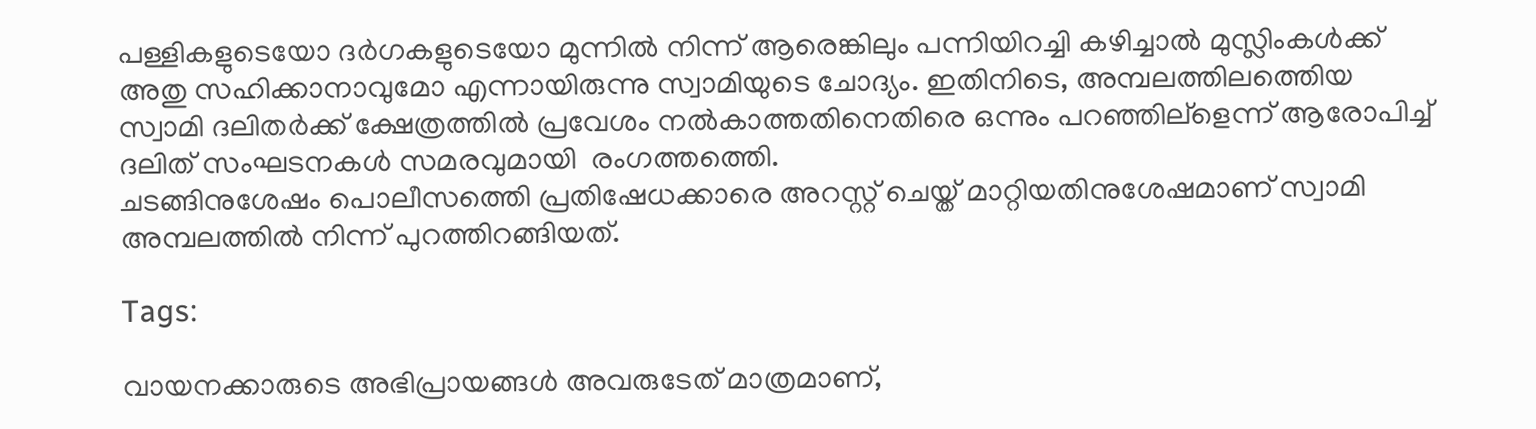പള്ളികളുടെയോ ദര്‍ഗകളുടെയോ മുന്നില്‍ നിന്ന് ആരെങ്കിലും പന്നിയിറച്ചി കഴിച്ചാല്‍ മുസ്ലിംകള്‍ക്ക് അതു സഹിക്കാനാവുമോ എന്നായിരുന്നു സ്വാമിയുടെ ചോദ്യം. ഇതിനിടെ, അമ്പലത്തിലത്തെിയ സ്വാമി ദലിതര്‍ക്ക് ക്ഷേത്രത്തില്‍ പ്രവേശം നല്‍കാത്തതിനെതിരെ ഒന്നും പറഞ്ഞില്ളെന്ന് ആരോപിച്ച് ദലിത് സംഘടനകള്‍ സമരവുമായി  രംഗത്തത്തെി.
ചടങ്ങിനുശേഷം പൊലീസത്തെി പ്രതിഷേധക്കാരെ അറസ്റ്റ് ചെയ്ത് മാറ്റിയതിനുശേഷമാണ് സ്വാമി അമ്പലത്തില്‍ നിന്ന് പുറത്തിറങ്ങിയത്.

Tags:

വായനക്കാരുടെ അഭിപ്രായങ്ങള്‍ അവരുടേത് മാത്രമാണ്,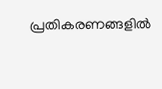പ്രതികരണങ്ങളിൽ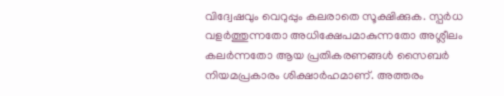വിദ്വേഷവും വെറുപ്പും കലരാതെ സൂക്ഷിക്കുക. സ്പർധ വളർത്തുന്നതോ അധിക്ഷേപമാകുന്നതോ അശ്ലീലം കലർന്നതോ ആയ പ്രതികരണങ്ങൾ സൈബർ നിയമപ്രകാരം ശിക്ഷാർഹമാണ്. അത്തരം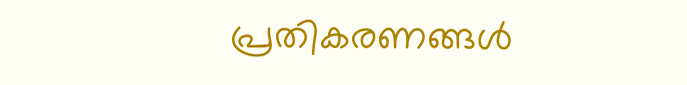പ്രതികരണങ്ങൾ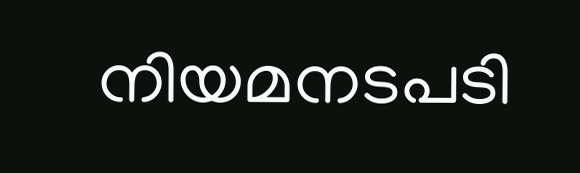നിയമനടപടി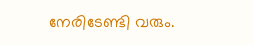നേരിടേണ്ടി വരും.